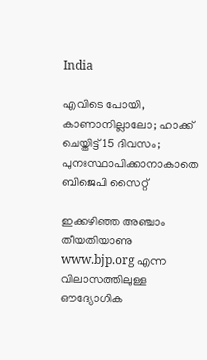India

എവിടെ പോയി, കാണാനില്ലാലോ; ഹാക്ക് ചെയ്തിട്ട് 15 ദിവസം; പുനഃസ്ഥാപിക്കാനാകാതെ ബിജെപി സൈറ്റ്

ഇക്കഴിഞ്ഞ അഞ്ചാം തീയതിയാണു www.bjp.org എന്ന വിലാസത്തിലുള്ള ഔദ്യോഗിക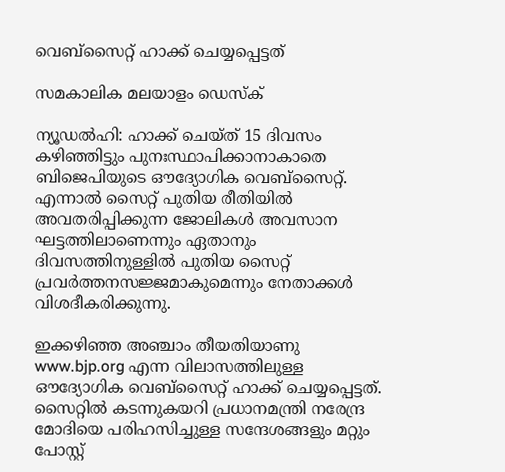വെബ്സൈറ്റ് ഹാക്ക് ചെയ്യപ്പെട്ടത്

സമകാലിക മലയാളം ഡെസ്ക്

ന്യൂഡൽഹി: ഹാക്ക് ചെയ്ത് 15 ദിവസം കഴിഞ്ഞിട്ടും പുനഃസ്ഥാപിക്കാനാകാതെ ബിജെപിയുടെ ഔദ്യോഗിക വെബ്സൈറ്റ്. എന്നാൽ സൈറ്റ് പുതിയ രീതിയിൽ അവതരിപ്പിക്കുന്ന ജോലികൾ അവസാന ഘട്ടത്തിലാണെന്നും ഏതാനും ദിവസത്തിനുള്ളിൽ പുതിയ സൈറ്റ് പ്രവർത്തനസജ്ജമാകുമെന്നും നേതാക്കൾ വിശദീകരിക്കുന്നു.

ഇക്കഴിഞ്ഞ അഞ്ചാം തീയതിയാണു www.bjp.org എന്ന വിലാസത്തിലുള്ള ഔദ്യോഗിക വെബ്സൈറ്റ് ഹാക്ക് ചെയ്യപ്പെട്ടത്. സൈറ്റിൽ കടന്നുകയറി പ്രധാനമന്ത്രി നരേന്ദ്ര മോദിയെ പരിഹസിച്ചുള്ള സന്ദേശങ്ങളും മറ്റും പോസ്റ്റ്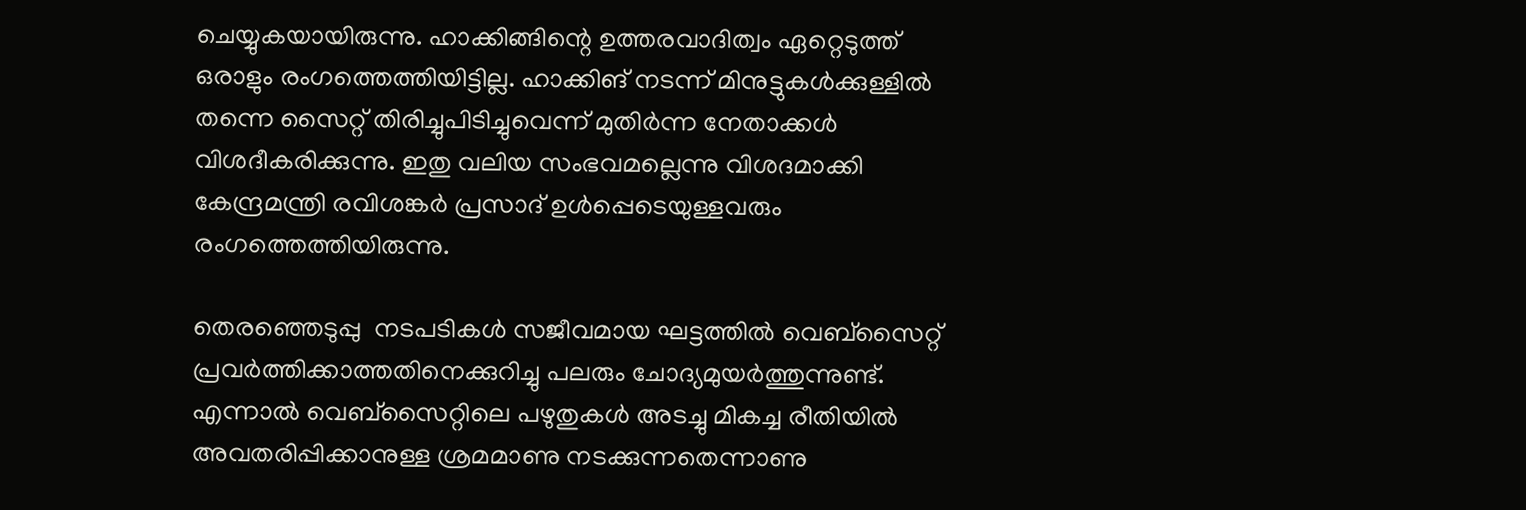ചെയ്യുകയായിരുന്നു. ഹാക്കിങ്ങിന്റെ ഉത്തരവാദിത്വം ഏറ്റെടുത്ത് ഒരാളും രംഗത്തെത്തിയിട്ടില്ല. ഹാക്കിങ് നടന്ന് മിനുട്ടുകൾക്കുള്ളിൽ തന്നെ സൈറ്റ് തിരിച്ചുപിടിച്ചുവെന്ന് മുതിർന്ന നേതാക്കൾ വിശദീകരിക്കുന്നു. ഇതു വലിയ സംഭവമല്ലെന്നു വിശദമാക്കി കേന്ദ്രമന്ത്രി രവിശങ്കർ പ്രസാദ് ഉൾപ്പെടെയുള്ളവരും രംഗത്തെത്തിയിരുന്നു.

തെരഞ്ഞെടുപ്പു  നടപടികൾ സജീവമായ ഘട്ടത്തിൽ വെബ്സൈറ്റ് പ്രവർത്തിക്കാത്തതിനെക്കുറിച്ചു പലരും ചോദ്യമുയർത്തുന്നുണ്ട്. എന്നാൽ വെബ്സൈറ്റിലെ പഴുതുകൾ അടച്ചു മികച്ച രീതിയിൽ അവതരിപ്പിക്കാനുള്ള ശ്രമമാണു നടക്കുന്നതെന്നാണു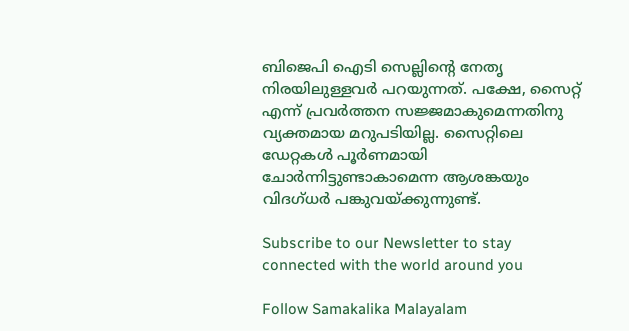ബിജെപി ഐടി സെല്ലിന്റെ നേതൃ നിരയിലുള്ളവർ പറയുന്നത്. പക്ഷേ, സൈറ്റ് എന്ന് പ്രവർത്തന സജ്ജമാകുമെന്നതിനു വ്യക്തമായ മറുപടിയില്ല. സൈറ്റിലെ ഡേറ്റകൾ പൂർണമായി ചോർന്നിട്ടുണ്ടാകാമെന്ന ആശങ്കയും വിദഗ്ധർ പങ്കുവയ്ക്കുന്നുണ്ട്.

Subscribe to our Newsletter to stay connected with the world around you

Follow Samakalika Malayalam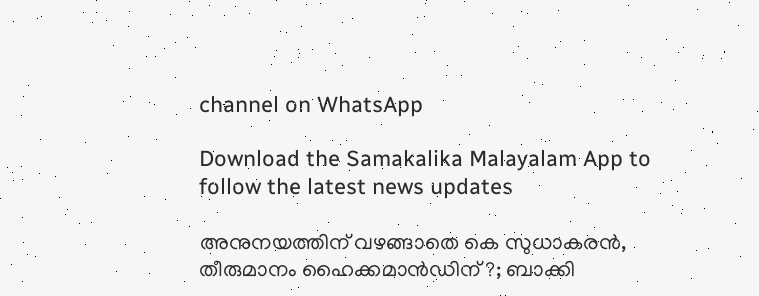channel on WhatsApp

Download the Samakalika Malayalam App to follow the latest news updates

അനുനയത്തിന് വഴങ്ങാതെ കെ സുധാകരന്‍, തീരുമാനം ഹൈക്കമാന്‍ഡിന് ?; ബാക്കി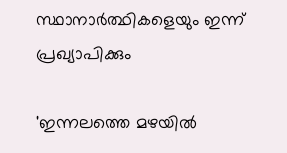സ്ഥാനാര്‍ത്ഥികളെയും ഇന്ന് പ്രഖ്യാപിക്കും

'ഇന്നലത്തെ മഴയിൽ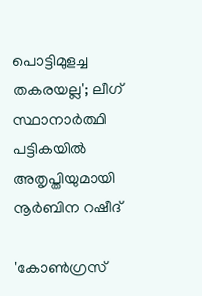പൊട്ടിമുളച്ച തകരയല്ല'; ലീഗ് സ്ഥാനാർത്ഥി പട്ടികയിൽ അതൃപ്തിയുമായി നൂർബിന റഷീദ്

'കോൺഗ്രസ്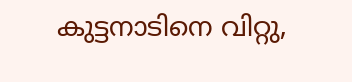കുട്ടനാടിനെ വിറ്റു,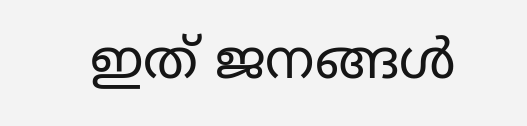ഇത് ജനങ്ങൾ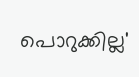പൊറുക്കില്ല'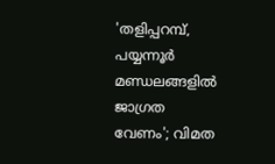'തളിപ്പറമ്പ്, പയ്യന്നൂര്‍ മണ്ഡലങ്ങളില്‍ ജാഗ്രത വേണം'; വിമത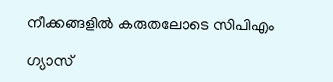നീക്കങ്ങളില്‍ കരുതലോടെ സിപിഎം

ഗ്യാസ്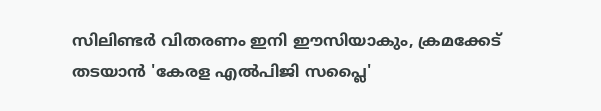സിലിണ്ടർ വിതരണം ഇനി ഈസിയാകും, ക്രമക്കേട് തടയാൻ 'കേരള എൽപിജി സപ്ലൈ'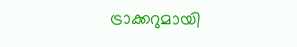ട്രാക്കറുമായി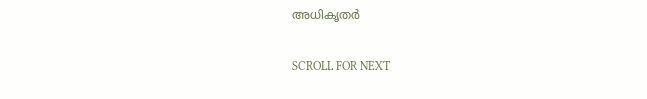അധികൃതർ

SCROLL FOR NEXT